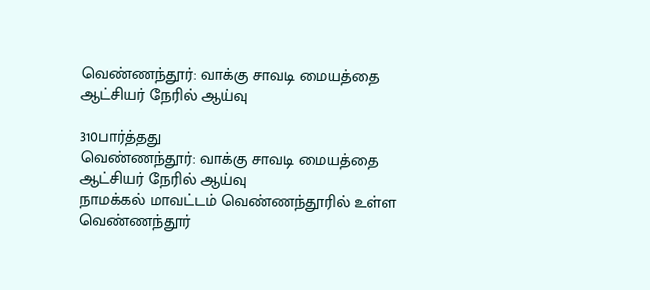வெண்ணந்தூர்: வாக்கு சாவடி மையத்தை ஆட்சியர் நேரில் ஆய்வு

310பார்த்தது
வெண்ணந்தூர்: வாக்கு சாவடி மையத்தை ஆட்சியர் நேரில் ஆய்வு
நாமக்கல் மாவட்டம் வெண்ணந்தூரில் உள்ள வெண்ணந்தூர்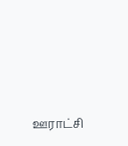ஊராட்சி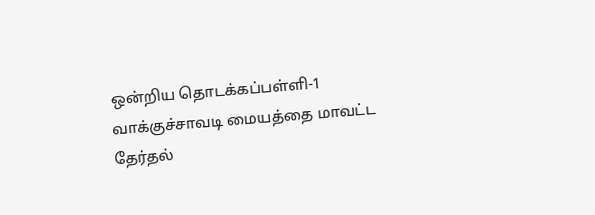ஒன்றிய தொடக்கப்பள்ளி-1 வாக்குச்சாவடி மையத்தை மாவட்ட தேர்தல்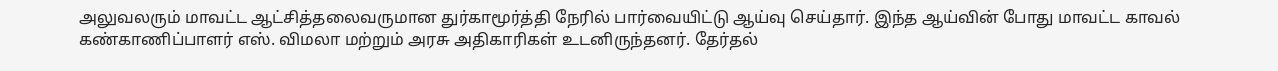அலுவலரும் மாவட்ட ஆட்சித்தலைவருமான துர்காமூர்த்தி நேரில் பார்வையிட்டு ஆய்வு செய்தார். இந்த ஆய்வின் போது மாவட்ட காவல் கண்காணிப்பாளர் எஸ். விமலா மற்றும் அரசு அதிகாரிகள் உடனிருந்தனர். தேர்தல்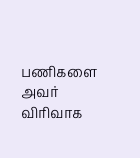பணிகளை அவர் விரிவாக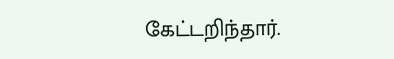கேட்டறிந்தார்.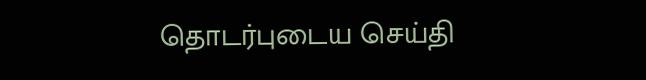தொடர்புடைய செய்தி